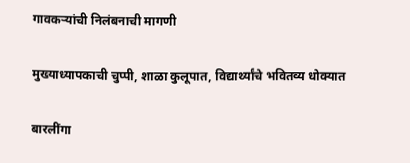गावकऱ्यांची निलंबनाची मागणी

मुख्याध्यापकाची चुप्पी, शाळा कुलूपात, विद्यार्थ्यांचे भवितव्य धोक्यात

बारलींगा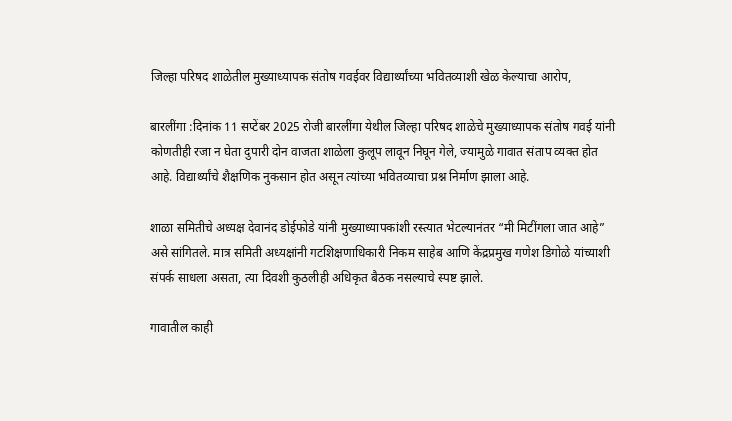जिल्हा परिषद शाळेतील मुख्याध्यापक संतोष गवईवर विद्यार्थ्यांच्या भवितव्याशी खेळ केल्याचा आरोप,

बारलींगा :दिनांक 11 सप्टेंबर 2025 रोजी बारलींगा येथील जिल्हा परिषद शाळेचे मुख्याध्यापक संतोष गवई यांनी कोणतीही रजा न घेता दुपारी दोन वाजता शाळेला कुलूप लावून निघून गेले, ज्यामुळे गावात संताप व्यक्त होत आहे. विद्यार्थ्यांचे शैक्षणिक नुकसान होत असून त्यांच्या भवितव्याचा प्रश्न निर्माण झाला आहे.

शाळा समितीचे अध्यक्ष देवानंद डोईफोडे यांनी मुख्याध्यापकांशी रस्त्यात भेटल्यानंतर “मी मिटींगला जात आहे” असे सांगितले. मात्र समिती अध्यक्षांनी गटशिक्षणाधिकारी निकम साहेब आणि केंद्रप्रमुख गणेश डिगोळे यांच्याशी संपर्क साधला असता, त्या दिवशी कुठलीही अधिकृत बैठक नसल्याचे स्पष्ट झाले.

गावातील काही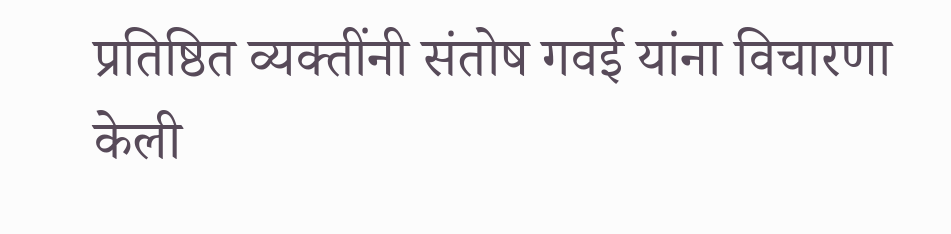प्रतिष्ठित व्यक्तींनी संतोष गवई यांना विचारणा केली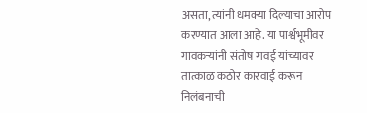असता, त्यांनी धमक्या दिल्याचा आरोप करण्यात आला आहे. या पार्श्वभूमीवर गावकऱ्यांनी संतोष गवई यांच्यावर तात्काळ कठोर कारवाई करून निलंबनाची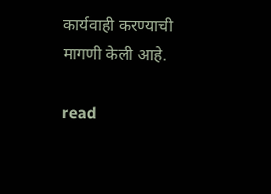कार्यवाही करण्याची मागणी केली आहे.

read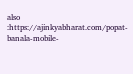also :https://ajinkyabharat.com/popat-banala-mobile-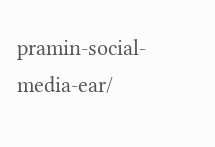pramin-social-media-ear/